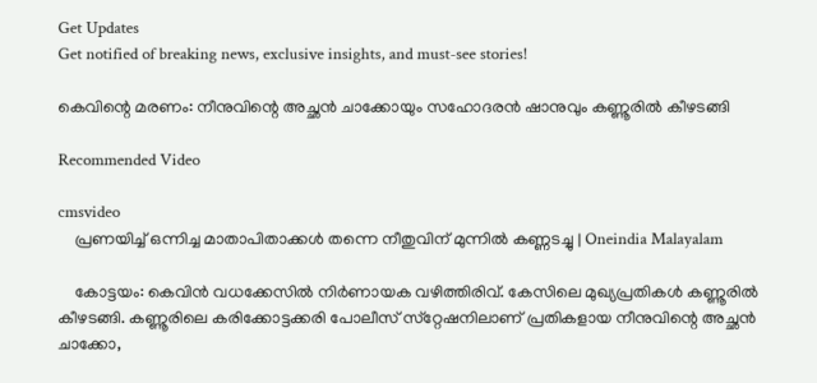Get Updates
Get notified of breaking news, exclusive insights, and must-see stories!

കെവിന്റെ മരണം: നീനുവിന്റെ അച്ഛൻ ചാക്കോയും സഹോദരൻ ഷാനുവും കണ്ണൂരിൽ കീഴടങ്ങി

Recommended Video

cmsvideo
    പ്രണയിച്ച് ഒന്നിച്ച മാതാപിതാക്കൾ തന്നെ നീതുവിന് മുന്നിൽ കണ്ണടച്ചു | Oneindia Malayalam

    കോട്ടയം: കെവിന്‍ വധക്കേസില്‍ നിര്‍ണായക വഴിത്തിരിവ്. കേസിലെ മുഖ്യപ്രതികള്‍ കണ്ണൂരില്‍ കീഴടങ്ങി. കണ്ണൂരിലെ കരിക്കോട്ടക്കരി പോലീസ് സ്‌റ്റേഷനിലാണ് പ്രതികളായ നീനുവിന്റെ അച്ഛന്‍ ചാക്കോ,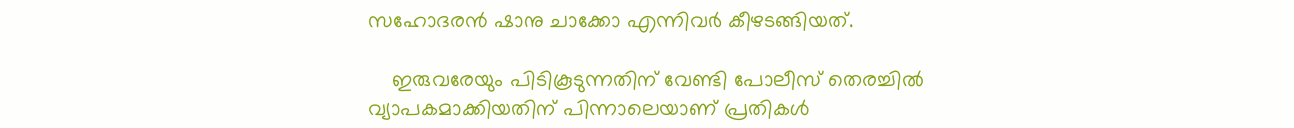സഹോദരന്‍ ഷാനു ചാക്കോ എന്നിവര്‍ കീഴടങ്ങിയത്.

    ഇരുവരേയും പിടികൂടുന്നതിന് വേണ്ടി പോലീസ് തെരച്ചില്‍ വ്യാപകമാക്കിയതിന് പിന്നാലെയാണ് പ്രതികള്‍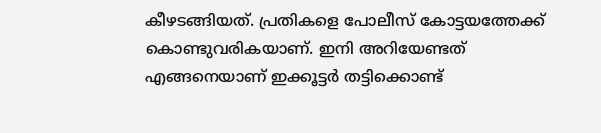കീഴടങ്ങിയത്. പ്രതികളെ പോലീസ് കോട്ടയത്തേക്ക് കൊണ്ടുവരികയാണ്. ഇനി അറിയേണ്ടത് എങ്ങനെയാണ് ഇക്കൂട്ടര്‍ തട്ടിക്കൊണ്ട്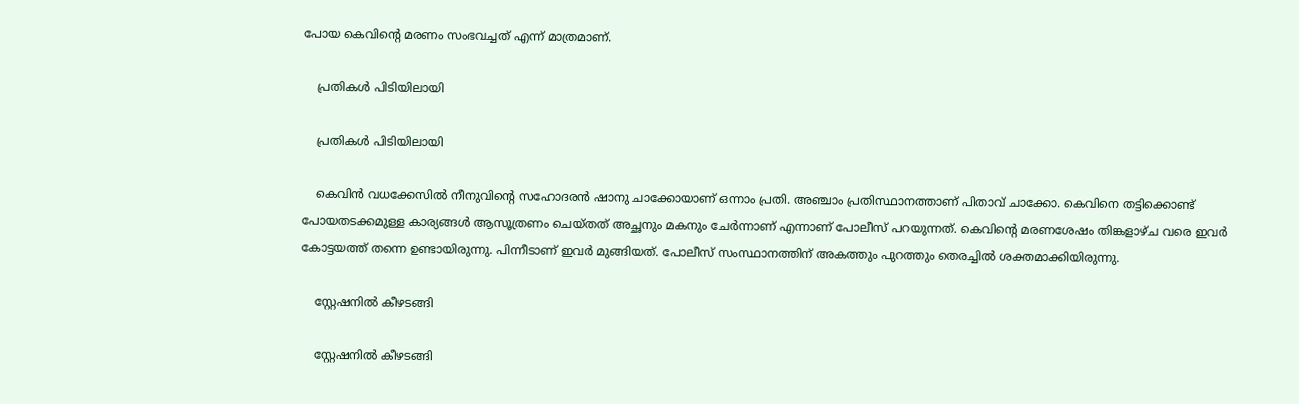പോയ കെവിന്റെ മരണം സംഭവച്ചത് എന്ന് മാത്രമാണ്.

    പ്രതികൾ പിടിയിലായി

    പ്രതികൾ പിടിയിലായി

    കെവിന്‍ വധക്കേസില്‍ നീനുവിന്റെ സഹോദരന്‍ ഷാനു ചാക്കോയാണ് ഒന്നാം പ്രതി. അഞ്ചാം പ്രതിസ്ഥാനത്താണ് പിതാവ് ചാക്കോ. കെവിനെ തട്ടിക്കൊണ്ട് പോയതടക്കമുള്ള കാര്യങ്ങള്‍ ആസൂത്രണം ചെയ്തത് അച്ഛനും മകനും ചേര്‍ന്നാണ് എന്നാണ് പോലീസ് പറയുന്നത്. കെവിന്റെ മരണശേഷം തിങ്കളാഴ്ച വരെ ഇവര്‍ കോട്ടയത്ത് തന്നെ ഉണ്ടായിരുന്നു. പിന്നീടാണ് ഇവര്‍ മുങ്ങിയത്. പോലീസ് സംസ്ഥാനത്തിന് അകത്തും പുറത്തും തെരച്ചില്‍ ശക്തമാക്കിയിരുന്നു.

    സ്റ്റേഷനിൽ കീഴടങ്ങി

    സ്റ്റേഷനിൽ കീഴടങ്ങി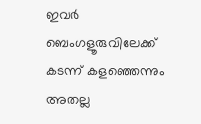ഇവര്‍ ബെംഗളൂരുവിലേക്ക് കടന്ന് കളഞ്ഞെന്നും അതല്ല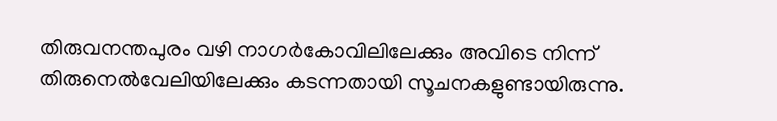തിരുവനന്തപുരം വഴി നാഗര്‍കോവിലിലേക്കും അവിടെ നിന്ന് തിരുനെല്‍വേലിയിലേക്കും കടന്നതായി സൂചനകളുണ്ടായിരുന്നു.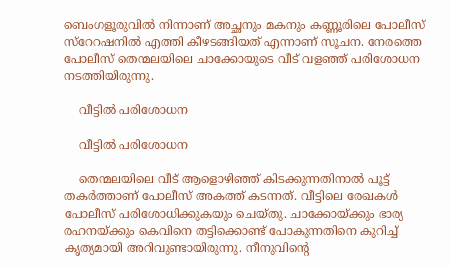ബെംഗളൂരുവില്‍ നിന്നാണ് അച്ഛനും മകനും കണ്ണൂരിലെ പോലീസ് സ്‌റേറഷനില്‍ എത്തി കീഴടങ്ങിയത് എന്നാണ് സൂചന. നേരത്തെ പോലീസ് തെന്മലയിലെ ചാക്കോയുടെ വീട് വളഞ്ഞ് പരിശോധന നടത്തിയിരുന്നു.

    വീട്ടിൽ പരിശോധന

    വീട്ടിൽ പരിശോധന

    തെന്മലയിലെ വീട് ആളൊഴിഞ്ഞ് കിടക്കുന്നതിനാല്‍ പൂട്ട് തകര്‍ത്താണ് പോലീസ് അകത്ത് കടന്നത്. വീട്ടിലെ രേഖകള്‍ പോലീസ് പരിശോധിക്കുകയും ചെയ്തു. ചാക്കോയ്ക്കും ഭാര്യ രഹനയ്ക്കും കെവിനെ തട്ടിക്കൊണ്ട് പോകുന്നതിനെ കുറിച്ച് കൃത്യമായി അറിവുണ്ടായിരുന്നു. നീനുവിന്റെ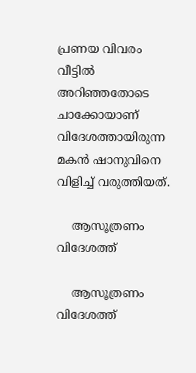പ്രണയ വിവരം വീട്ടില്‍ അറിഞ്ഞതോടെ ചാക്കോയാണ് വിദേശത്തായിരുന്ന മകന്‍ ഷാനുവിനെ വിളിച്ച് വരുത്തിയത്.

    ആസൂത്രണം വിദേശത്ത്

    ആസൂത്രണം വിദേശത്ത്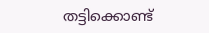തട്ടിക്കൊണ്ട്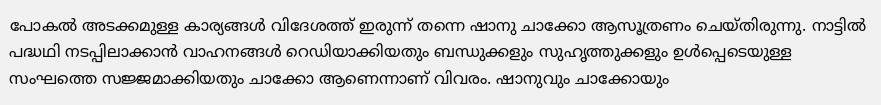പോകല്‍ അടക്കമുള്ള കാര്യങ്ങള്‍ വിദേശത്ത് ഇരുന്ന് തന്നെ ഷാനു ചാക്കോ ആസൂത്രണം ചെയ്തിരുന്നു. നാട്ടില്‍ പദ്ധഥി നടപ്പിലാക്കാന്‍ വാഹനങ്ങള്‍ റെഡിയാക്കിയതും ബന്ധുക്കളും സുഹൃത്തുക്കളും ഉള്‍പ്പെടെയുള്ള സംഘത്തെ സജ്ജമാക്കിയതും ചാക്കോ ആണെന്നാണ് വിവരം. ഷാനുവും ചാക്കോയും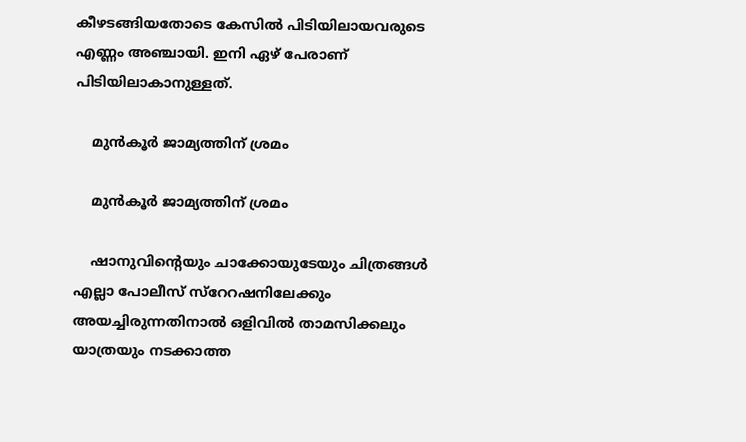കീഴടങ്ങിയതോടെ കേസില്‍ പിടിയിലായവരുടെ എണ്ണം അഞ്ചായി. ഇനി ഏഴ് പേരാണ് പിടിയിലാകാനുള്ളത്.

    മുൻകൂർ ജാമ്യത്തിന് ശ്രമം

    മുൻകൂർ ജാമ്യത്തിന് ശ്രമം

    ഷാനുവിന്റെയും ചാക്കോയുടേയും ചിത്രങ്ങള്‍ എല്ലാ പോലീസ് സ്‌റേറഷനിലേക്കും അയച്ചിരുന്നതിനാല്‍ ഒളിവില്‍ താമസിക്കലും യാത്രയും നടക്കാത്ത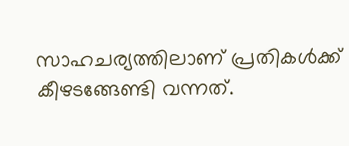സാഹചര്യത്തിലാണ് പ്രതികള്‍ക്ക് കീഴടങ്ങേണ്ടി വന്നത്.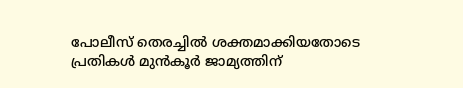പോലീസ് തെരച്ചില്‍ ശക്തമാക്കിയതോടെ പ്രതികള്‍ മുന്‍കൂര്‍ ജാമ്യത്തിന്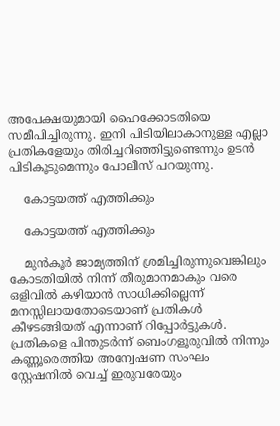അപേക്ഷയുമായി ഹൈക്കോടതിയെ സമീപിച്ചിരുന്നു. ഇനി പിടിയിലാകാനുള്ള എല്ലാ പ്രതികളേയും തിരിച്ചറിഞ്ഞിട്ടുണ്ടെന്നും ഉടന്‍ പിടികൂടുമെന്നും പോലീസ് പറയുന്നു.

    കോട്ടയത്ത് എത്തിക്കും

    കോട്ടയത്ത് എത്തിക്കും

    മുന്‍കൂര്‍ ജാമ്യത്തിന് ശ്രമിച്ചിരുന്നുവെങ്കിലും കോടതിയില്‍ നിന്ന് തീരുമാനമാകും വരെ ഒളിവില്‍ കഴിയാന്‍ സാധിക്കില്ലെന്ന് മനസ്സിലായതോടെയാണ് പ്രതികള്‍ കീഴടങ്ങിയത് എന്നാണ് റിപ്പോര്‍ട്ടുകള്‍. പ്രതികളെ പിന്തുടര്‍ന്ന് ബെംഗളൂരുവില്‍ നിന്നും കണ്ണൂരെത്തിയ അന്വേഷണ സംഘം സ്റ്റേഷനില്‍ വെച്ച് ഇരുവരേയും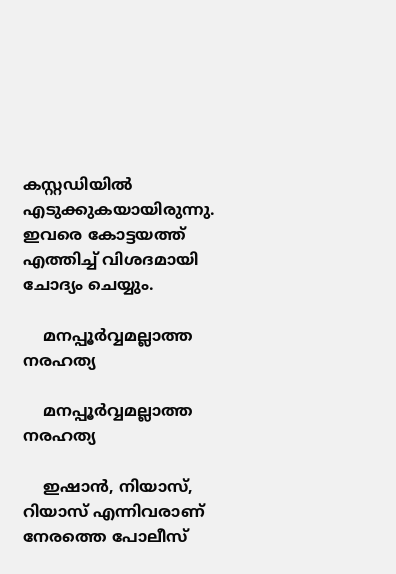കസ്റ്റഡിയില്‍ എടുക്കുകയായിരുന്നു. ഇവരെ കോട്ടയത്ത് എത്തിച്ച് വിശദമായി ചോദ്യം ചെയ്യും.

    മനപ്പൂർവ്വമല്ലാത്ത നരഹത്യ

    മനപ്പൂർവ്വമല്ലാത്ത നരഹത്യ

    ഇഷാന്‍, നിയാസ്, റിയാസ് എന്നിവരാണ് നേരത്തെ പോലീസ്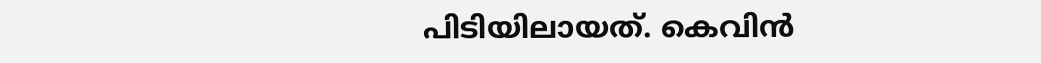പിടിയിലായത്. കെവിന്‍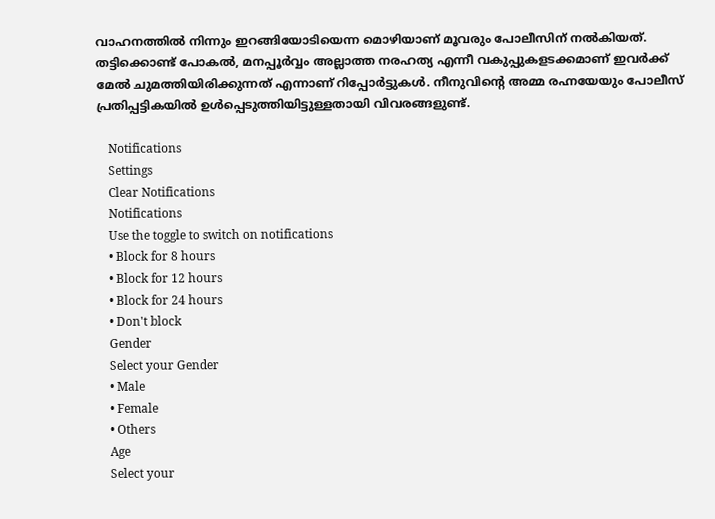വാഹനത്തില്‍ നിന്നും ഇറങ്ങിയോടിയെന്ന മൊഴിയാണ് മൂവരും പോലീസിന് നല്‍കിയത്. തട്ടിക്കൊണ്ട് പോകല്‍, മനപ്പൂര്‍വ്വം അല്ലാത്ത നരഹത്യ എന്നീ വകുപ്പുകളടക്കമാണ് ഇവര്‍ക്ക് മേല്‍ ചുമത്തിയിരിക്കുന്നത് എന്നാണ് റിപ്പോര്‍ട്ടുകള്‍. നീനുവിന്റെ അമ്മ രഹ്നയേയും പോലീസ് പ്രതിപ്പട്ടികയില്‍ ഉള്‍പ്പെടുത്തിയിട്ടുള്ളതായി വിവരങ്ങളുണ്ട്.

    Notifications
    Settings
    Clear Notifications
    Notifications
    Use the toggle to switch on notifications
    • Block for 8 hours
    • Block for 12 hours
    • Block for 24 hours
    • Don't block
    Gender
    Select your Gender
    • Male
    • Female
    • Others
    Age
    Select your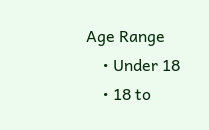Age Range
    • Under 18
    • 18 to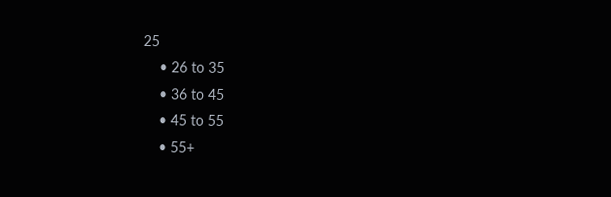25
    • 26 to 35
    • 36 to 45
    • 45 to 55
    • 55+